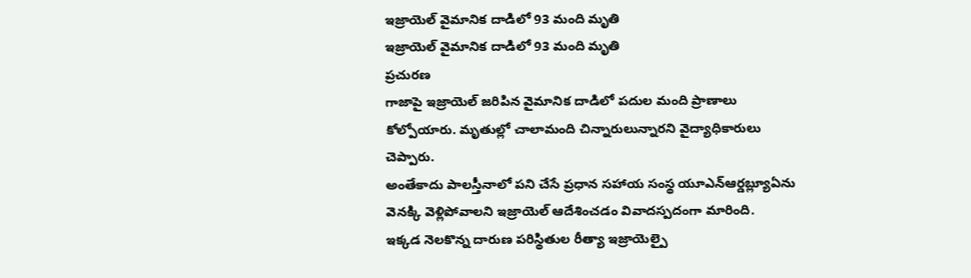ఇజ్రాయెల్ వైమానిక దాడిలో 93 మంది మృతి
ఇజ్రాయెల్ వైమానిక దాడిలో 93 మంది మృతి
ప్రచురణ
గాజాపై ఇజ్రాయెల్ జరిపిన వైమానిక దాడిలో పదుల మంది ప్రాణాలు కోల్పోయారు. మృతుల్లో చాలామంది చిన్నారులున్నారని వైద్యాధికారులు చెప్పారు.
అంతేకాదు పాలస్తీనాలో పని చేసే ప్రధాన సహాయ సంస్థ యూఎన్ఆర్డబ్ల్యూఏను వెనక్కి వెళ్లిపోవాలని ఇజ్రాయెల్ ఆదేశించడం వివాదస్పదంగా మారింది.
ఇక్కడ నెలకొన్న దారుణ పరిస్థితుల రీత్యా ఇజ్రాయెల్పై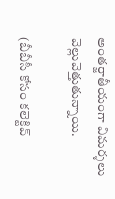అంతర్జాతీయంగా విమర్శలు వెల్లువెత్తుతున్నాయి.

(బీబీసీ కోసం కలెక్టివ్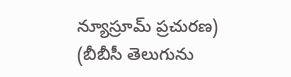న్యూస్రూమ్ ప్రచురణ)
(బీబీసీ తెలుగును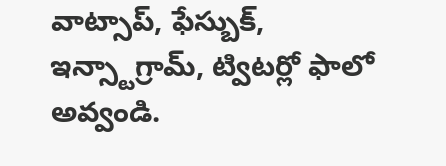వాట్సాప్, ఫేస్బుక్, ఇన్స్టాగ్రామ్, ట్విటర్లో ఫాలో అవ్వండి.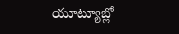యూట్యూబ్లో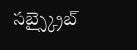సబ్స్క్రైబ్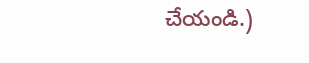చేయండి.)